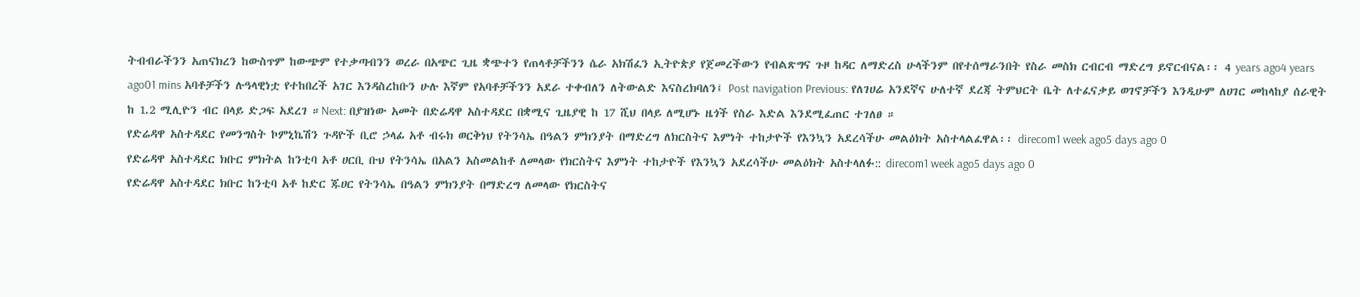ትብብራችንን አጠናክረን ከውስጥም ከውጭም የተቃጣብንን ወረራ በአጭር ጊዜ ቋጭተን የጠላቶቻችንን ሴራ አክሽፈን ኢትዮጵያ የጀመረችውን የብልጽግና ጉዞ ከዳር ለማድረስ ሁላችንም በየተሰማራንበት የስራ መስክ ርብርብ ማድረግ ይኖርብናል፡፡ 4 years ago4 years ago01 mins አባቶቻችን ሉዓላዊነቷ የተከበረች አገር እንዳስረከቡን ሁሉ እኛም የአባቶቻችንን አደራ ተቀብለን ለትውልድ እናስረክባለን፤ Post navigation Previous: የለገሀሬ አንደኛና ሁለተኛ ደረጃ ትምህርት ቤት ለተፈናቃይ ወገኖቻችን እንዲሁም ለሀገር መከላከያ ሰራዊት ከ 1.2 ሚሊዮን ብር በላይ ድጋፍ አደረገ ።Next: በያዝነው አመት በድሬዳዋ አስተዳደር በቋሚና ጊዜያዊ ከ 17 ሺህ በላይ ለሚሆኑ ዜጎች የስራ እድል እንደሚፈጠር ተገለፀ ።
የድሬዳዋ አስተዳደር የመንግስት ኮምኒኬሽን ጉዳዮች ቢሮ ኃላፊ አቶ ብሩክ ወርቅነህ የትንሳኤ በዓልን ምክንያት በማድረግ ለክርስትና እምነት ተከታዮች የእንኳን አደረሳችሁ መልዕክት አስተላልፈዋል፡፡ direcom1 week ago5 days ago 0
የድሬዳዋ አስተዳደር ክቡር ምክትል ከንቲባ አቶ ሀርቢ ቡህ የትንሳኤ በአልን አስመልከቶ ለመላው የክርስትና እምነት ተከታዮች የእንኳን አደረሳችሁ መልዕክት አስተላለፉ:: direcom1 week ago5 days ago 0
የድሬዳዋ አስተዳደር ክቡር ከንቲባ አቶ ከድር ጁሀር የትንሳኤ በዓልን ምክንያት በማድረግ ለመላው የክርስትና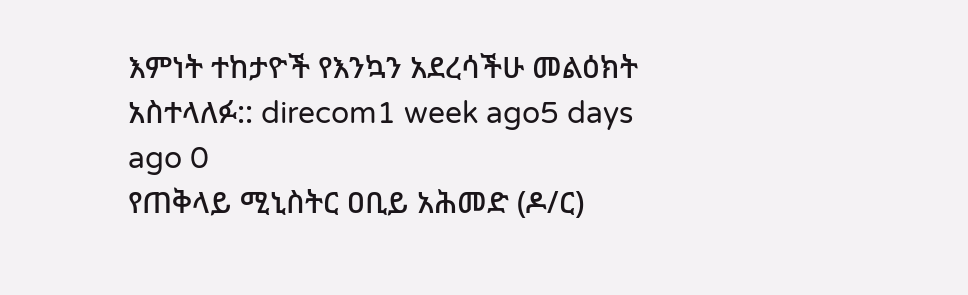እምነት ተከታዮች የእንኳን አደረሳችሁ መልዕክት አስተላለፉ:: direcom1 week ago5 days ago 0
የጠቅላይ ሚኒስትር ዐቢይ አሕመድ (ዶ/ር)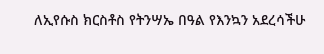ለኢየሱስ ክርስቶስ የትንሣኤ በዓል የእንኳን አደረሳችሁ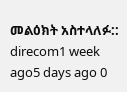መልዕክት አስተላለፉ:: direcom1 week ago5 days ago 0